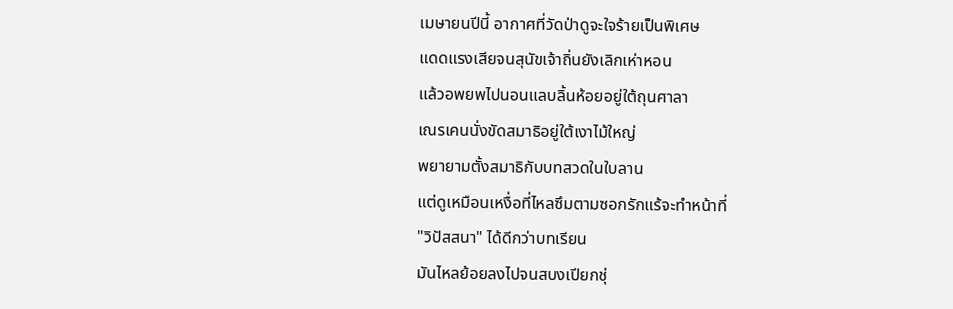เมษายนปีนี้ อากาศที่วัดป่าดูจะใจร้ายเป็นพิเศษ
แดดแรงเสียจนสุนัขเจ้าถิ่นยังเลิกเห่าหอน
แล้วอพยพไปนอนแลบลิ้นห้อยอยู่ใต้ถุนศาลา
เณรเคนนั่งขัดสมาธิอยู่ใต้เงาไม้ใหญ่
พยายามตั้งสมาธิกับบทสวดในใบลาน
แต่ดูเหมือนเหงื่อที่ไหลซึมตามซอกรักแร้จะทำหน้าที่
"วิปัสสนา" ได้ดีกว่าบทเรียน
มันไหลย้อยลงไปจนสบงเปียกชุ่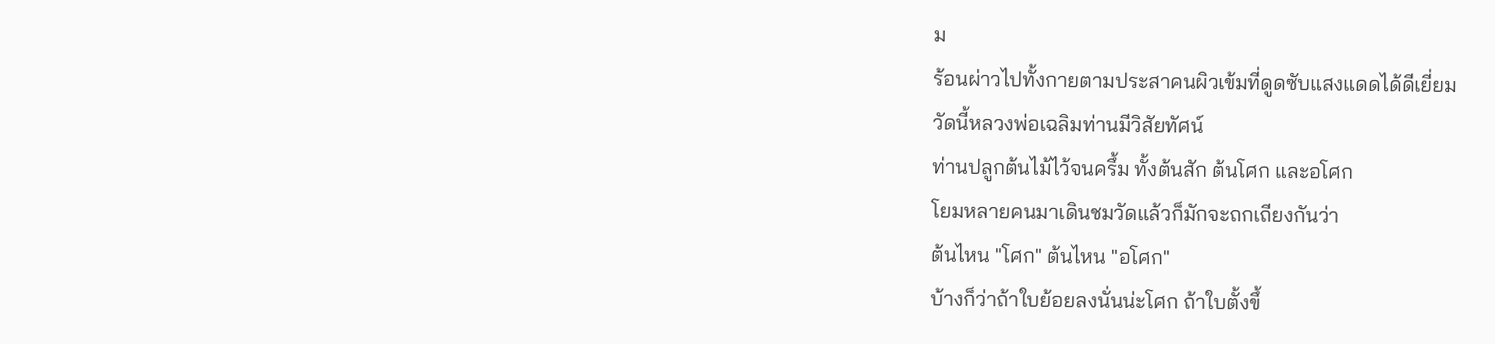ม
ร้อนผ่าวไปทั้งกายตามประสาคนผิวเข้มที่ดูดซับแสงแดดได้ดีเยี่ยม
วัดนี้หลวงพ่อเฉลิมท่านมีวิสัยทัศน์
ท่านปลูกต้นไม้ไว้จนครึ้ม ทั้งต้นสัก ต้นโศก และอโศก
โยมหลายคนมาเดินชมวัดแล้วก็มักจะถกเถียงกันว่า
ต้นไหน "โศก" ต้นไหน "อโศก"
บ้างก็ว่าถ้าใบย้อยลงนั่นน่ะโศก ถ้าใบตั้งขึ้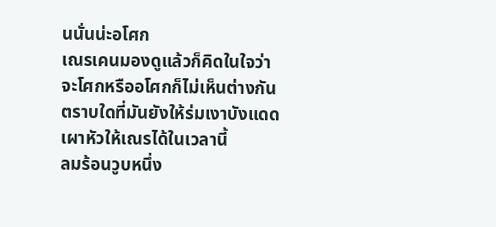นนั่นน่ะอโศก
เณรเคนมองดูแล้วก็คิดในใจว่า
จะโศกหรืออโศกก็ไม่เห็นต่างกัน
ตราบใดที่มันยังให้ร่มเงาบังแดดเผาหัวให้เณรได้ในเวลานี้
ลมร้อนวูบหนึ่ง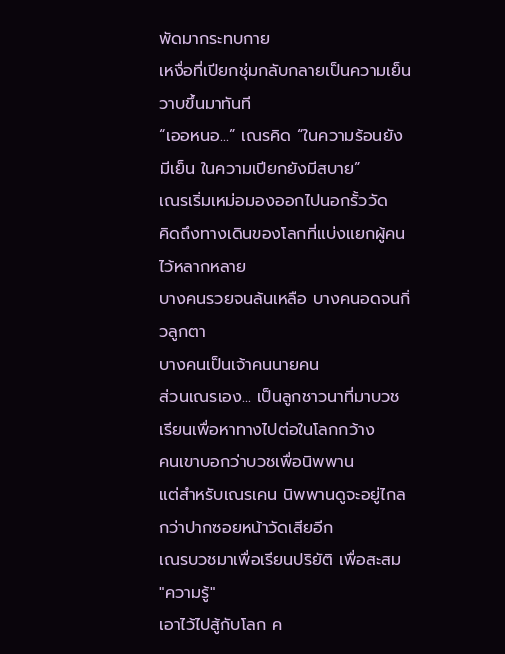พัดมากระทบกาย
เหงื่อที่เปียกชุ่มกลับกลายเป็นความเย็นวาบขึ้นมาทันที
“เออหนอ...” เณรคิด “ในความร้อนยังมีเย็น ในความเปียกยังมีสบาย”
เณรเริ่มเหม่อมองออกไปนอกรั้ววัด
คิดถึงทางเดินของโลกที่แบ่งแยกผู้คนไว้หลากหลาย
บางคนรวยจนล้นเหลือ บางคนอดจนกิ่วลูกตา
บางคนเป็นเจ้าคนนายคน
ส่วนเณรเอง... เป็นลูกชาวนาที่มาบวชเรียนเพื่อหาทางไปต่อในโลกกว้าง
คนเขาบอกว่าบวชเพื่อนิพพาน
แต่สำหรับเณรเคน นิพพานดูจะอยู่ไกลกว่าปากซอยหน้าวัดเสียอีก
เณรบวชมาเพื่อเรียนปริยัติ เพื่อสะสม "ความรู้"
เอาไว้ไปสู้กับโลก ค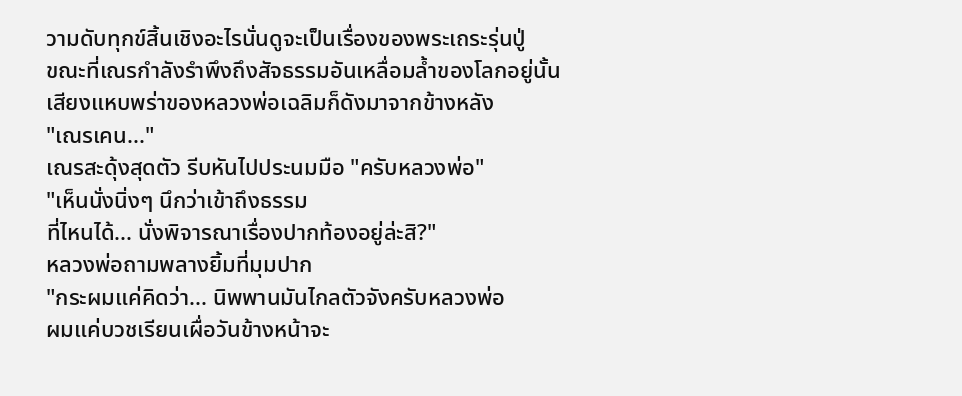วามดับทุกข์สิ้นเชิงอะไรนั่นดูจะเป็นเรื่องของพระเถระรุ่นปู่
ขณะที่เณรกำลังรำพึงถึงสัจธรรมอันเหลื่อมล้ำของโลกอยู่นั้น
เสียงแหบพร่าของหลวงพ่อเฉลิมก็ดังมาจากข้างหลัง
"เณรเคน..."
เณรสะดุ้งสุดตัว รีบหันไปประนมมือ "ครับหลวงพ่อ"
"เห็นนั่งนิ่งๆ นึกว่าเข้าถึงธรรม
ที่ไหนได้... นั่งพิจารณาเรื่องปากท้องอยู่ล่ะสิ?"
หลวงพ่อถามพลางยิ้มที่มุมปาก
"กระผมแค่คิดว่า... นิพพานมันไกลตัวจังครับหลวงพ่อ
ผมแค่บวชเรียนเผื่อวันข้างหน้าจะ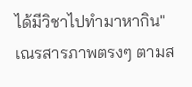ได้มีวิชาไปทำมาหากิน"
เณรสารภาพตรงๆ ตามส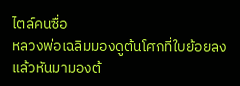ไตล์คนซื่อ
หลวงพ่อเฉลิมมองดูต้นโศกที่ใบย้อยลง
แล้วหันมามองต้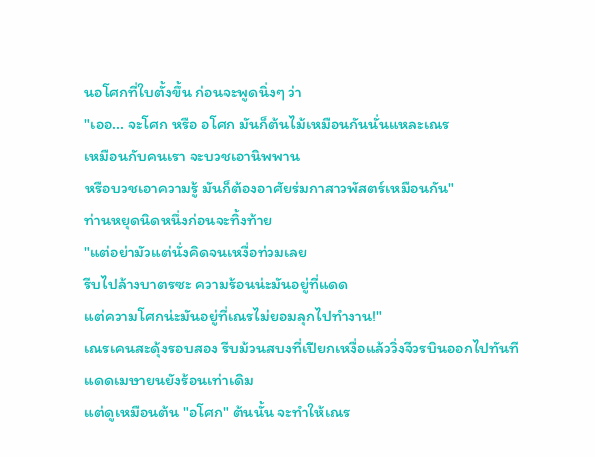นอโศกที่ใบตั้งขึ้น ก่อนจะพูดนิ่งๆ ว่า
"เออ... จะโศก หรือ อโศก มันก็ต้นไม้เหมือนกันนั่นแหละเณร
เหมือนกับคนเรา จะบวชเอานิพพาน
หรือบวชเอาความรู้ มันก็ต้องอาศัยร่มกาสาวพัสตร์เหมือนกัน"
ท่านหยุดนิดหนึ่งก่อนจะทิ้งท้าย
"แต่อย่ามัวแต่นั่งคิดจนเหงื่อท่วมเลย
รีบไปล้างบาตรซะ ความร้อนน่ะมันอยู่ที่แดด
แต่ความโศกน่ะมันอยู่ที่เณรไม่ยอมลุกไปทำงาน!"
เณรเคนสะดุ้งรอบสอง รีบม้วนสบงที่เปียกเหงื่อแล้ววิ่งจีวรบินออกไปทันที
แดดเมษายนยังร้อนเท่าเดิม
แต่ดูเหมือนต้น "อโศก" ต้นนั้น จะทำให้เณร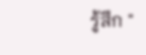รู้สึก "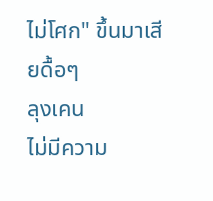ไม่โศก" ขึ้นมาเสียดื้อๆ
ลุงเคน
ไม่มีความ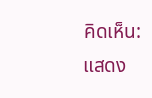คิดเห็น:
แสดง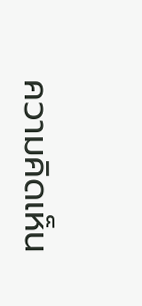ความคิดเห็น